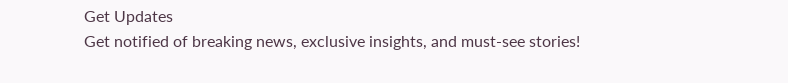Get Updates
Get notified of breaking news, exclusive insights, and must-see stories!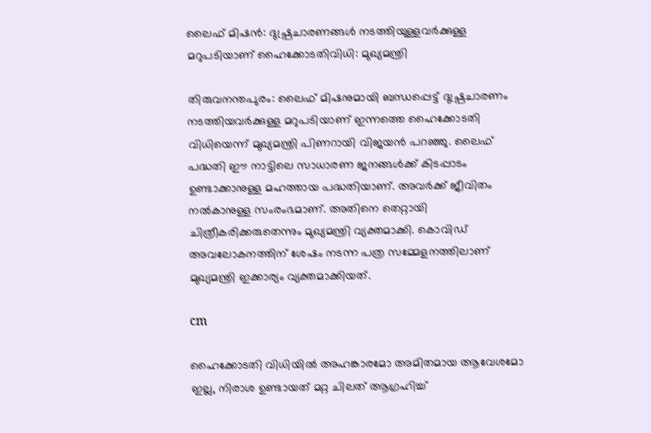ലൈഫ് മിഷന്‍: ദുഷ്പ്രചാരണങ്ങള്‍ നടത്തിയുള്ളവര്‍ക്കുള്ള മറുപടിയാണ് ഹൈക്കോടതിവിധി: മുഖ്യമന്ത്രി

തിരുവനന്തപുരം: ലൈഫ് മിഷനുമായി ബന്ധപ്പെട്ട് ദുഷ്പ്രചാരണം നടത്തിയവര്‍ക്കുള്ള മറുപടിയാണ് ഇന്നത്തെ ഹൈക്കോടതി വിധിയെന്ന് മുഖ്യമന്ത്രി പിണറായി വിജയന്‍ പറഞ്ഞു. ലൈഫ് പദ്ധതി ഈ നാട്ടിലെ സാധാരണ ജനങ്ങള്‍ക്ക് കിടപ്പാടം ഉണ്ടാക്കാനുള്ള മഹത്തായ പദ്ധതിയാണ്. അവര്‍ക്ക് ജീവിതം നല്‍കാനുള്ള സംരംഭമാണ്. അതിനെ തെറ്റായി ചിത്രീകരിക്കരുതെന്നും മുഖ്യമന്ത്രി വ്യക്തമാക്കി. കൊവിഡ് അവലോകനത്തിന് ശേഷം നടന്ന പത്ര സമ്മേളനത്തിലാണ് മുഖ്യമന്ത്രി ഇക്കാര്യം വ്യക്തമാക്കിയത്.

cm

ഹൈക്കോടതി വിധിയില്‍ അഹങ്കാരമോ അമിതമായ ആവേശമോ ഇല്ല, നിരാശ ഉണ്ടായത് മറ്റ ചിലത് ആഗ്രഹിച്ച്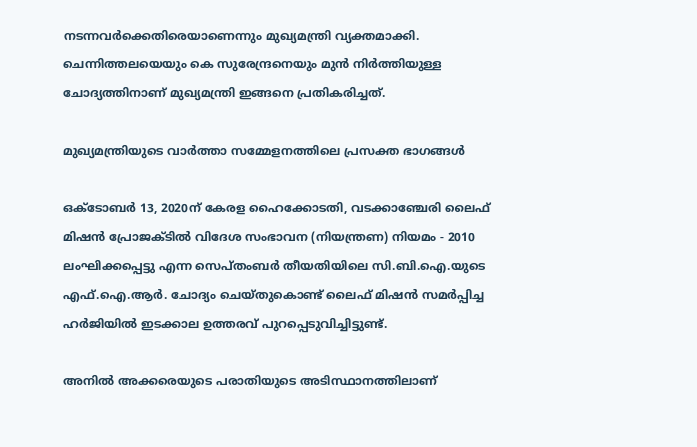നടന്നവര്‍ക്കെതിരെയാണെന്നും മുഖ്യമന്ത്രി വ്യക്തമാക്കി. ചെന്നിത്തലയെയും കെ സുരേന്ദ്രനെയും മുന്‍ നിര്‍ത്തിയുള്ള ചോദ്യത്തിനാണ് മുഖ്യമന്ത്രി ഇങ്ങനെ പ്രതികരിച്ചത്.

മുഖ്യമന്ത്രിയുടെ വാര്‍ത്താ സമ്മേളനത്തിലെ പ്രസക്ത ഭാഗങ്ങള്‍

ഒക്ടോബര്‍ 13, 2020ന് കേരള ഹൈക്കോടതി, വടക്കാഞ്ചേരി ലൈഫ് മിഷന്‍ പ്രോജക്ടില്‍ വിദേശ സംഭാവന (നിയന്ത്രണ) നിയമം - 2010 ലംഘിക്കപ്പെട്ടു എന്ന സെപ്തംബര്‍ തീയതിയിലെ സി.ബി.ഐ.യുടെ എഫ്.ഐ.ആര്‍. ചോദ്യം ചെയ്തുകൊണ്ട് ലൈഫ് മിഷന്‍ സമര്‍പ്പിച്ച ഹര്‍ജിയില്‍ ഇടക്കാല ഉത്തരവ് പുറപ്പെടുവിച്ചിട്ടുണ്ട്.

അനില്‍ അക്കരെയുടെ പരാതിയുടെ അടിസ്ഥാനത്തിലാണ്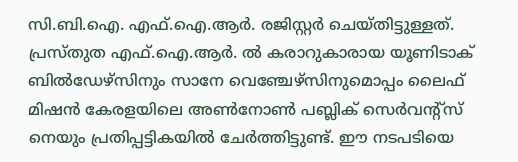സി.ബി.ഐ. എഫ്.ഐ.ആര്‍. രജിസ്റ്റര്‍ ചെയ്തിട്ടുള്ളത്. പ്രസ്തുത എഫ്.ഐ.ആര്‍. ല്‍ കരാറുകാരായ യൂണിടാക് ബില്‍ഡേഴ്‌സിനും സാനേ വെഞ്ചേഴ്‌സിനുമൊപ്പം ലൈഫ് മിഷന്‍ കേരളയിലെ അണ്‍നോണ്‍ പബ്ലിക് സെര്‍വന്റ്‌സ് നെയും പ്രതിപ്പട്ടികയില്‍ ചേര്‍ത്തിട്ടുണ്ട്. ഈ നടപടിയെ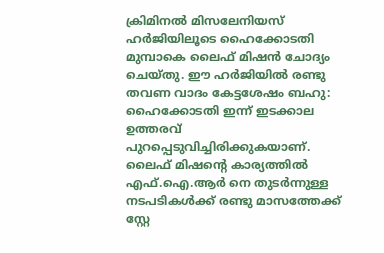ക്രിമിനല്‍ മിസലേനിയസ് ഹര്‍ജിയിലൂടെ ഹൈക്കോടതി മുമ്പാകെ ലൈഫ് മിഷന്‍ ചോദ്യം ചെയ്തു. ഈ ഹര്‍ജിയില്‍ രണ്ടു തവണ വാദം കേട്ടശേഷം ബഹു: ഹൈക്കോടതി ഇന്ന് ഇടക്കാല ഉത്തരവ് പുറപ്പെടുവിച്ചിരിക്കുകയാണ്. ലൈഫ് മിഷന്റെ കാര്യത്തില്‍ എഫ്.ഐ.ആര്‍ നെ തുടര്‍ന്നുള്ള നടപടികള്‍ക്ക് രണ്ടു മാസത്തേക്ക് സ്റ്റേ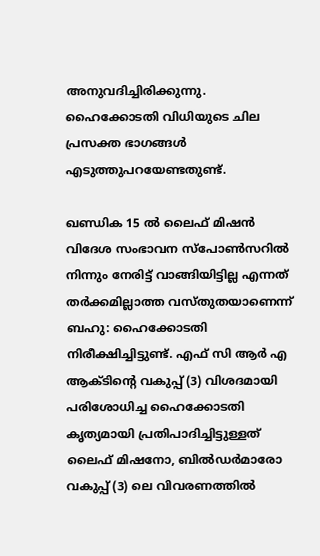അനുവദിച്ചിരിക്കുന്നു. ഹൈക്കോടതി വിധിയുടെ ചില പ്രസക്ത ഭാഗങ്ങള്‍ എടുത്തുപറയേണ്ടതുണ്ട്.

ഖണ്ഡിക 15 ല്‍ ലൈഫ് മിഷന്‍ വിദേശ സംഭാവന സ്‌പോണ്‍സറില്‍ നിന്നും നേരിട്ട് വാങ്ങിയിട്ടില്ല എന്നത് തര്‍ക്കമില്ലാത്ത വസ്തുതയാണെന്ന് ബഹു: ഹൈക്കോടതി നിരീക്ഷിച്ചിട്ടുണ്ട്. എഫ് സി ആര്‍ എ ആക്ടിന്റെ വകുപ്പ് (3) വിശദമായി പരിശോധിച്ച ഹൈക്കോടതി കൃത്യമായി പ്രതിപാദിച്ചിട്ടുള്ളത് ലൈഫ് മിഷനോ, ബില്‍ഡര്‍മാരോ വകുപ്പ് (3) ലെ വിവരണത്തില്‍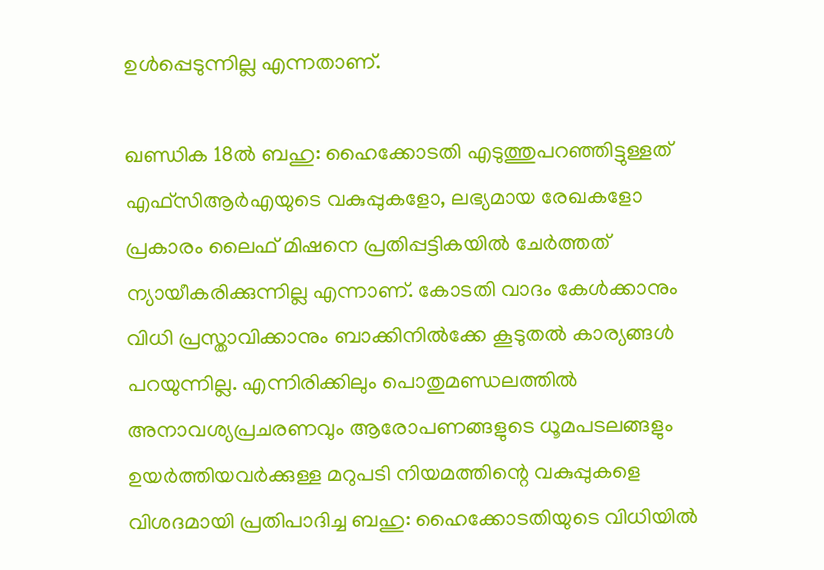ഉള്‍പ്പെടുന്നില്ല എന്നതാണ്.

ഖണ്ഡിക 18ല്‍ ബഹു: ഹൈക്കോടതി എടുത്തുപറഞ്ഞിട്ടുള്ളത് എഫ്‌സിആര്‍എയുടെ വകുപ്പുകളോ, ലഭ്യമായ രേഖകളോ പ്രകാരം ലൈഫ് മിഷനെ പ്രതിപ്പട്ടികയില്‍ ചേര്‍ത്തത് ന്യായീകരിക്കുന്നില്ല എന്നാണ്. കോടതി വാദം കേള്‍ക്കാനും വിധി പ്രസ്താവിക്കാനും ബാക്കിനില്‍ക്കേ കൂടുതല്‍ കാര്യങ്ങള്‍ പറയുന്നില്ല. എന്നിരിക്കിലും പൊതുമണ്ഡലത്തില്‍ അനാവശ്യപ്രചരണവും ആരോപണങ്ങളുടെ ധൂമപടലങ്ങളും ഉയര്‍ത്തിയവര്‍ക്കുള്ള മറുപടി നിയമത്തിന്റെ വകുപ്പുകളെ വിശദമായി പ്രതിപാദിച്ച ബഹു: ഹൈക്കോടതിയുടെ വിധിയില്‍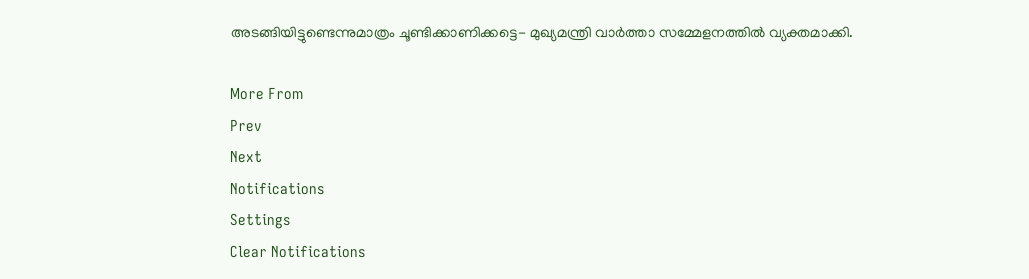അടങ്ങിയിട്ടുണ്ടെന്നുമാത്രം ചൂണ്ടിക്കാണിക്കട്ടെ- മുഖ്യമന്ത്രി വാര്‍ത്താ സമ്മേളനത്തില്‍ വ്യക്തമാക്കി.

More From
Prev
Next
Notifications
Settings
Clear Notifications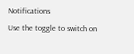Notifications
Use the toggle to switch on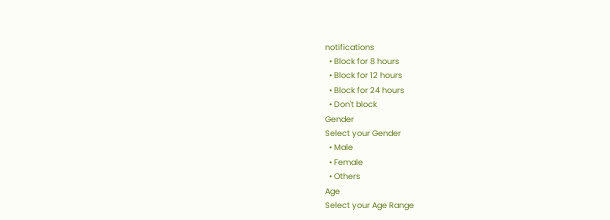notifications
  • Block for 8 hours
  • Block for 12 hours
  • Block for 24 hours
  • Don't block
Gender
Select your Gender
  • Male
  • Female
  • Others
Age
Select your Age Range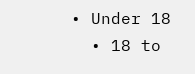• Under 18
  • 18 to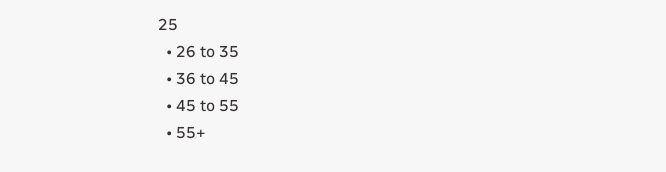25
  • 26 to 35
  • 36 to 45
  • 45 to 55
  • 55+